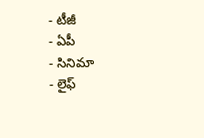- టీజీ
- ఏపీ
- సినిమా
- లైఫ్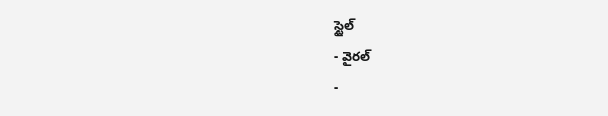స్టైల్
- వైరల్
-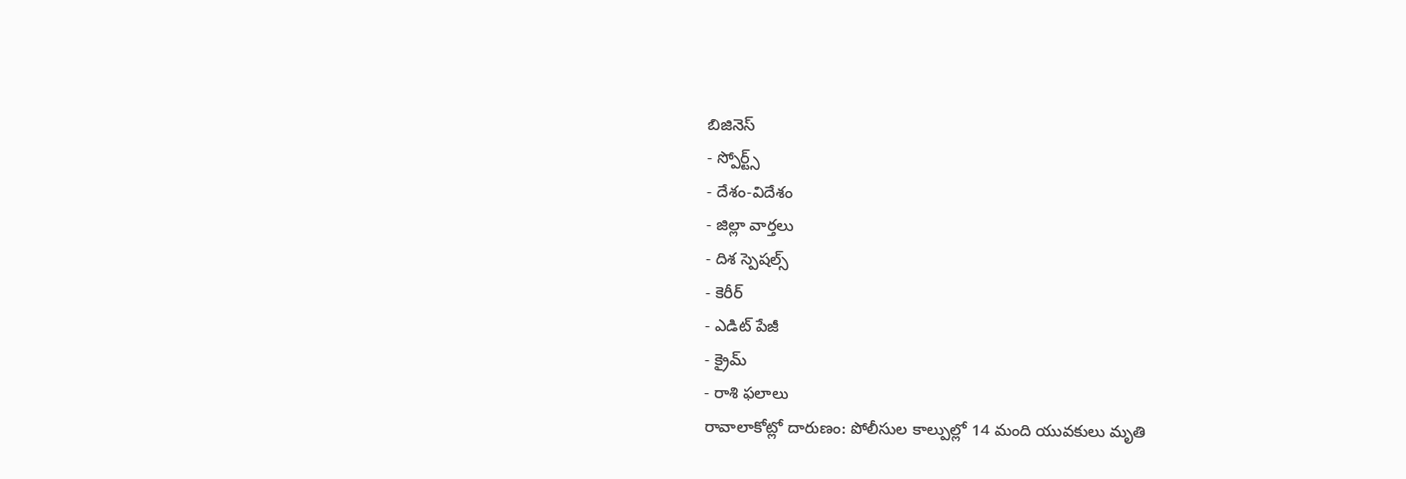బిజినెస్
- స్పోర్ట్స్
- దేశం-విదేశం
- జిల్లా వార్తలు
- దిశ స్పెషల్స్
- కెరీర్
- ఎడిట్ పేజీ
- క్రైమ్
- రాశి ఫలాలు
రావాలాకోట్లో దారుణం: పోలీసుల కాల్పుల్లో 14 మంది యువకులు మృతి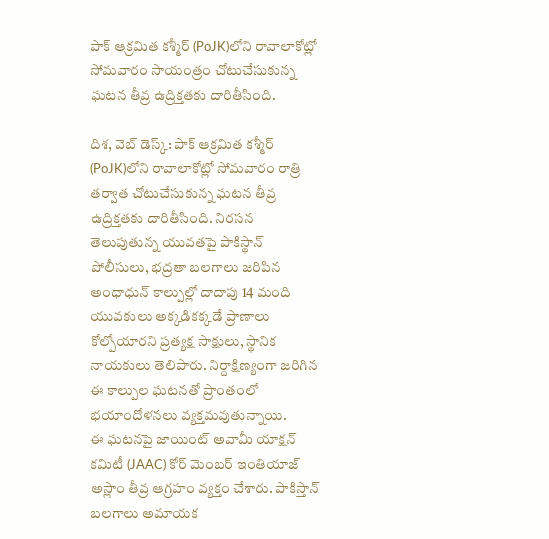పాక్ ఆక్రమిత కశ్మీర్ (PoJK)లోని రావాలాకోట్లో సోమవారం సాయంత్రం చోటుచేసుకున్న ఘటన తీవ్ర ఉద్రిక్తతకు దారితీసింది.

దిశ, వెబ్ డెస్క్: పాక్ ఆక్రమిత కశ్మీర్ (PoJK)లోని రావాలాకోట్లో సోమవారం రాత్రి తర్వాత చోటుచేసుకున్న ఘటన తీవ్ర ఉద్రిక్తతకు దారితీసింది. నిరసన తెలుపుతున్న యువతపై పాకిస్థాన్ పోలీసులు, భద్రతా బలగాలు జరిపిన అంధాధున్ కాల్పుల్లో దాదాపు 14 మంది యువకులు అక్కడికక్కడే ప్రాణాలు కోల్పోయారని ప్రత్యక్ష సాక్షులు, స్థానిక నాయకులు తెలిపారు. నిర్దాక్షిణ్యంగా జరిగిన ఈ కాల్పుల ఘటనతో ప్రాంతంలో భయాందోళనలు వ్యక్తమవుతున్నాయి.
ఈ ఘటనపై జాయింట్ అవామీ యాక్షన్ కమిటీ (JAAC) కోర్ మెంబర్ ఇంతియాజ్ అస్లాం తీవ్ర ఆగ్రహం వ్యక్తం చేశారు. పాకిస్తాన్ బలగాలు అమాయక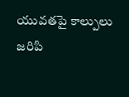యువతపై కాల్పులు జరిపి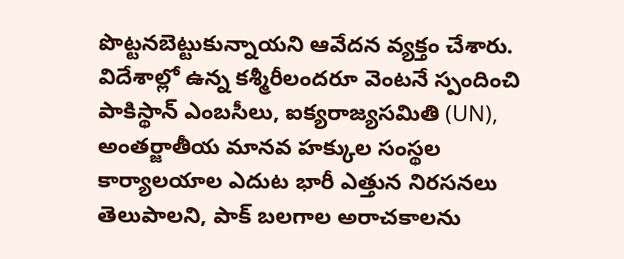పొట్టనబెట్టుకున్నాయని ఆవేదన వ్యక్తం చేశారు. విదేశాల్లో ఉన్న కశ్మీరీలందరూ వెంటనే స్పందించి పాకిస్థాన్ ఎంబసీలు, ఐక్యరాజ్యసమితి (UN), అంతర్జాతీయ మానవ హక్కుల సంస్థల కార్యాలయాల ఎదుట భారీ ఎత్తున నిరసనలు తెలుపాలని, పాక్ బలగాల అరాచకాలను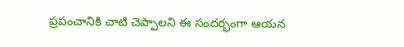ప్రపంచానికి చాటి చెప్పాలని ఈ సందర్భంగా ఆయన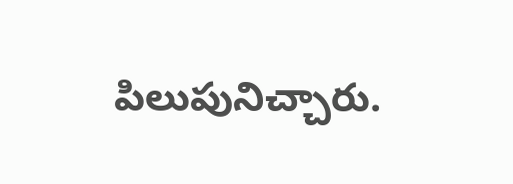పిలుపునిచ్చారు.